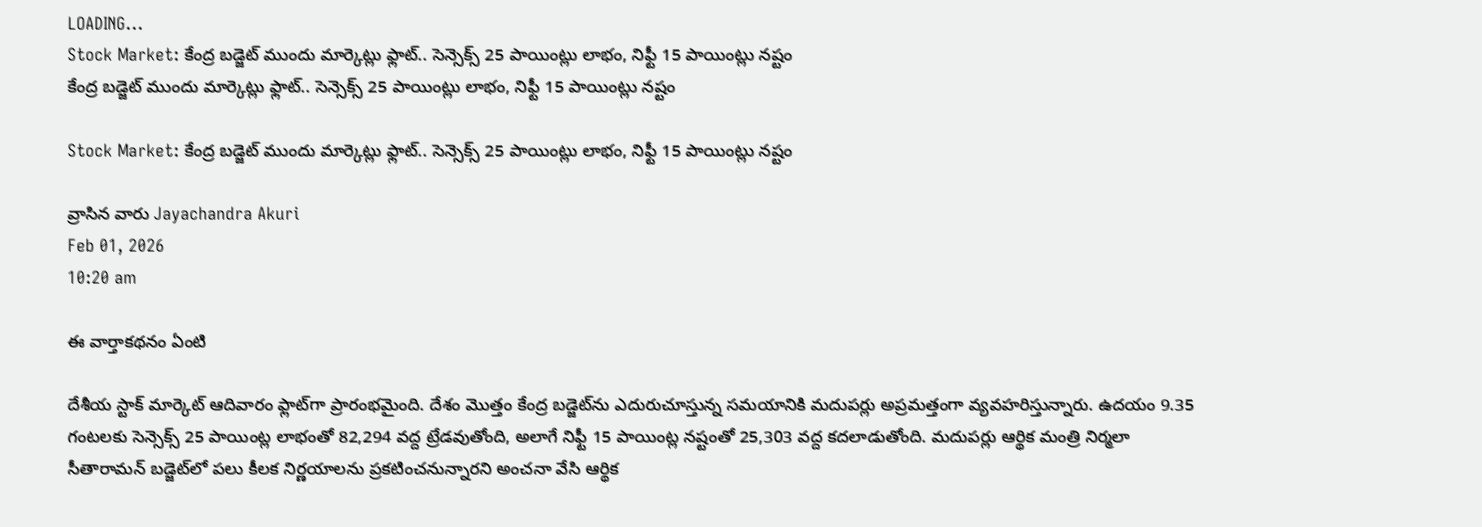LOADING...
Stock Market: కేంద్ర బడ్జెట్ ముందు మార్కెట్లు ఫ్లాట్.. సెన్సెక్స్ 25 పాయింట్లు లాభం, నిఫ్టీ 15 పాయింట్లు నష్టం
కేంద్ర బడ్జెట్ ముందు మార్కెట్లు ఫ్లాట్.. సెన్సెక్స్ 25 పాయింట్లు లాభం, నిఫ్టీ 15 పాయింట్లు నష్టం

Stock Market: కేంద్ర బడ్జెట్ ముందు మార్కెట్లు ఫ్లాట్.. సెన్సెక్స్ 25 పాయింట్లు లాభం, నిఫ్టీ 15 పాయింట్లు నష్టం

వ్రాసిన వారు Jayachandra Akuri
Feb 01, 2026
10:20 am

ఈ వార్తాకథనం ఏంటి

దేశీయ స్టాక్ మార్కెట్ ఆదివారం ఫ్లాట్‌గా ప్రారంభమైంది. దేశం మొత్తం కేంద్ర బడ్జెట్‌ను ఎదురుచూస్తున్న సమయానికి మదుపర్లు అప్రమత్తంగా వ్యవహరిస్తున్నారు. ఉదయం 9.35 గంటలకు సెన్సెక్స్ 25 పాయింట్ల లాభంతో 82,294 వద్ద ట్రేడవుతోంది, అలాగే నిఫ్టీ 15 పాయింట్ల నష్టంతో 25,303 వద్ద కదలాడుతోంది. మదుపర్లు ఆర్థిక మంత్రి నిర్మలా సీతారామన్ బడ్జెట్‌లో పలు కీలక నిర్ణయాలను ప్రకటించనున్నారని అంచనా వేసి ఆర్థిక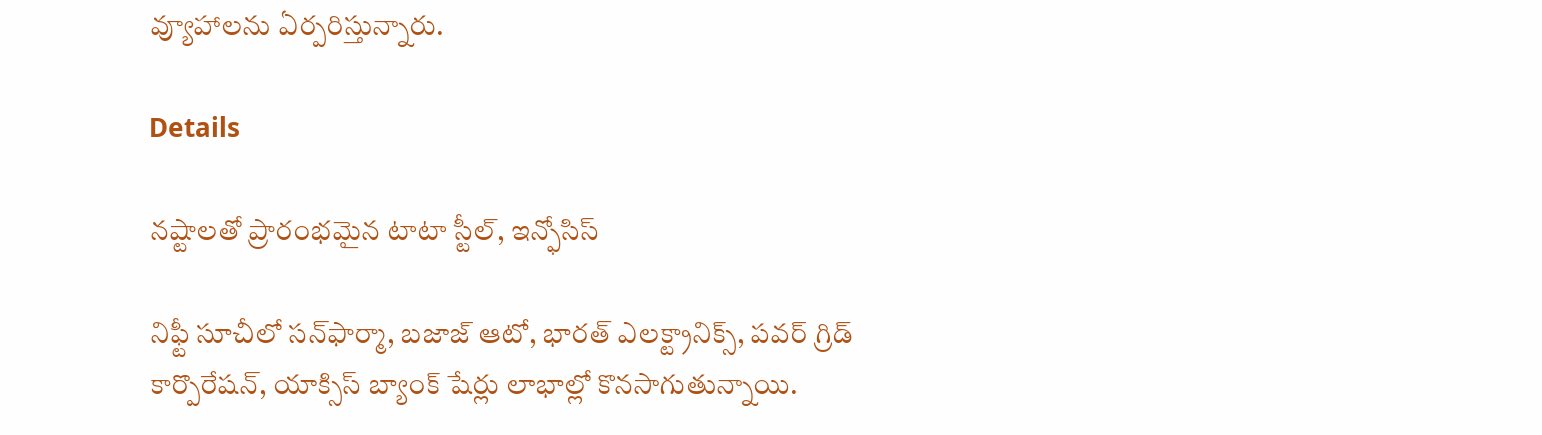వ్యూహాలను ఏర్పరిస్తున్నారు.

Details

నష్టాలతో ప్రారంభమైన టాటా స్టీల్, ఇన్ఫోసిస్

నిఫ్టీ సూచీలో సన్‌ఫార్మా, బజాజ్ ఆటో, భారత్ ఎలక్ట్రానిక్స్, పవర్ గ్రిడ్ కార్పొరేషన్, యాక్సిస్ బ్యాంక్ షేర్లు లాభాల్లో కొనసాగుతున్నాయి.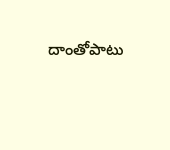దాంతోపాటు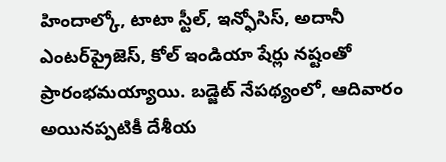హిందాల్కో, టాటా స్టీల్, ఇన్ఫోసిస్, అదానీ ఎంటర్‌ప్రైజెస్, కోల్ ఇండియా షేర్లు నష్టంతో ప్రారంభమయ్యాయి. బడ్జెట్‌ నేపథ్యంలో, ఆదివారం అయినప్పటికీ దేశీయ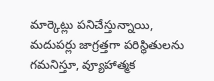మార్కెట్లు పనిచేస్తున్నాయి, మదుపర్లు జాగ్రత్తగా పరిస్థితులను గమనిస్తూ, వ్యూహాత్మక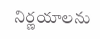నిర్ణయాలను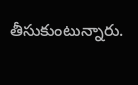తీసుకుంటున్నారు.